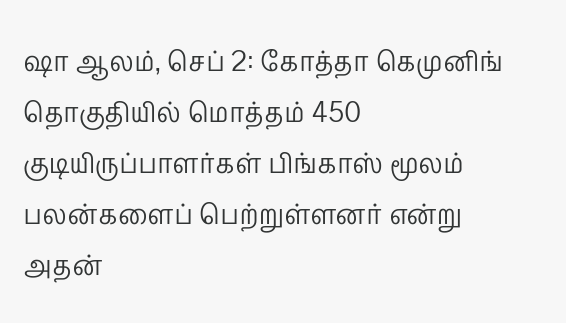ஷா ஆலம், செப் 2: கோத்தா கெமுனிங் தொகுதியில் மொத்தம் 450 குடியிருப்பாளர்கள் பிங்காஸ் மூலம் பலன்களைப் பெற்றுள்ளனர் என்று அதன்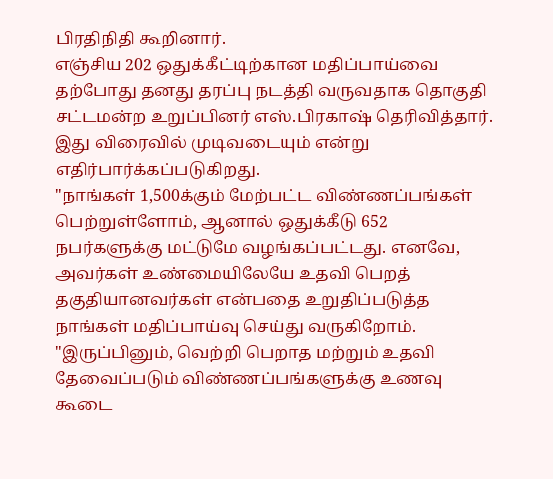பிரதிநிதி கூறினார்.
எஞ்சிய 202 ஒதுக்கீட்டிற்கான மதிப்பாய்வை தற்போது தனது தரப்பு நடத்தி வருவதாக தொகுதி சட்டமன்ற உறுப்பினர் எஸ்.பிரகாஷ் தெரிவித்தார். இது விரைவில் முடிவடையும் என்று எதிர்பார்க்கப்படுகிறது.
"நாங்கள் 1,500க்கும் மேற்பட்ட விண்ணப்பங்கள் பெற்றுள்ளோம், ஆனால் ஒதுக்கீடு 652 நபர்களுக்கு மட்டுமே வழங்கப்பட்டது. எனவே, அவர்கள் உண்மையிலேயே உதவி பெறத் தகுதியானவர்கள் என்பதை உறுதிப்படுத்த நாங்கள் மதிப்பாய்வு செய்து வருகிறோம்.
"இருப்பினும், வெற்றி பெறாத மற்றும் உதவி தேவைப்படும் விண்ணப்பங்களுக்கு உணவு கூடை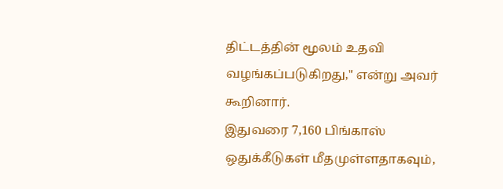திட்டத்தின் மூலம் உதவி வழங்கப்படுகிறது," என்று அவர் கூறினார்.
இதுவரை 7,160 பிங்காஸ் ஒதுக்கீடுகள் மீதமுள்ளதாகவும்,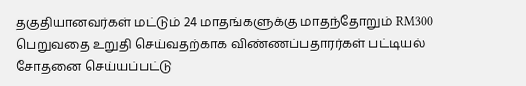தகுதியானவர்கள் மட்டும் 24 மாதங்களுக்கு மாதந்தோறும் RM300 பெறுவதை உறுதி செய்வதற்காக விண்ணப்பதாரர்கள் பட்டியல் சோதனை செய்யப்பட்டு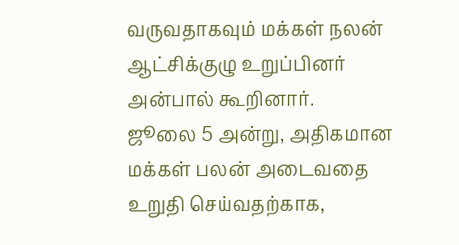வருவதாகவும் மக்கள் நலன் ஆட்சிக்குழு உறுப்பினர் அன்பால் கூறினார்.
ஜூலை 5 அன்று, அதிகமான மக்கள் பலன் அடைவதை உறுதி செய்வதற்காக,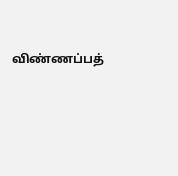விண்ணப்பத்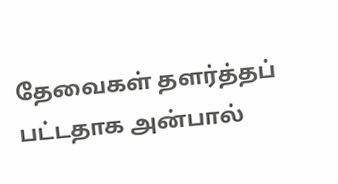தேவைகள் தளர்த்தப் பட்டதாக அன்பால்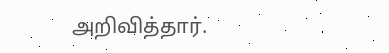அறிவித்தார்.